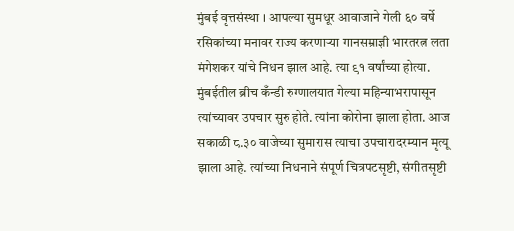मुंबई वृत्तसंस्था । आपल्या सुमधूर आवाजाने गेली ६० वर्षे रसिकांच्या मनावर राज्य करणाऱ्या गानसम्राज्ञी भारतरत्न लता मंगेशकर यांचे निधन झाल आहे. त्या ९१ वर्षांच्या होत्या. मुंबईतील ब्रीच कँन्डी रुग्णालयात गेल्या महिन्याभरापासून त्यांच्यावर उपचार सुरु होते. त्यांना कोरोना झाला होता. आज सकाळी ८.३० वाजेच्या सुमारास त्याचा उपचारादरम्यान मृत्यू झाला आहे. त्यांच्या निधनाने संपूर्ण चित्रपटसृष्टी, संगीतसृष्टी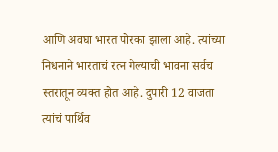आणि अवघा भारत पोरका झाला आहे. त्यांच्या निधनाने भारताचं रत्न गेल्याची भावना सर्वच स्तरातून व्यक्त होत आहे. दुपारी 12 वाजता त्यांचं पार्थिव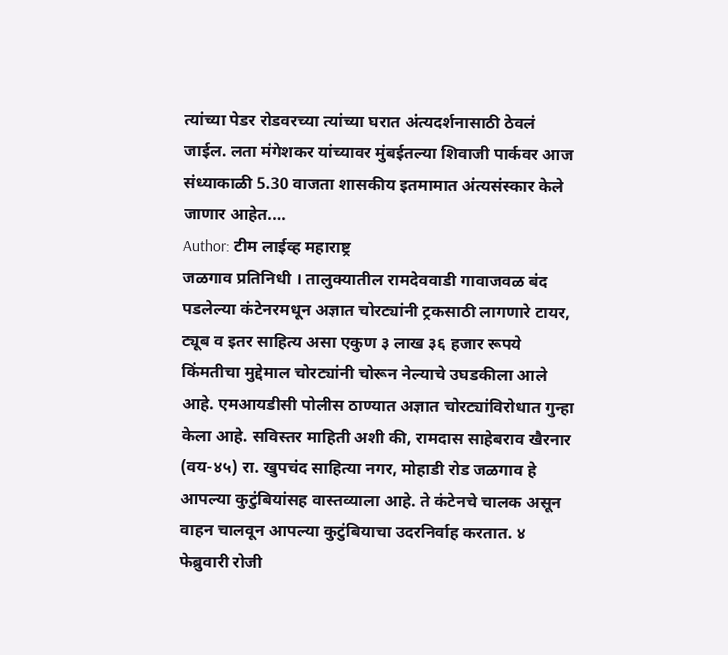त्यांच्या पेडर रोडवरच्या त्यांच्या घरात अंत्यदर्शनासाठी ठेवलं जाईल. लता मंगेशकर यांच्यावर मुंबईतल्या शिवाजी पार्कवर आज संध्याकाळी 5.30 वाजता शासकीय इतमामात अंत्यसंस्कार केले जाणार आहेत.…
Author: टीम लाईव्ह महाराष्ट्र
जळगाव प्रतिनिधी । तालुक्यातील रामदेववाडी गावाजवळ बंद पडलेल्या कंटेनरमधून अज्ञात चोरट्यांनी ट्रकसाठी लागणारे टायर, ट्यूब व इतर साहित्य असा एकुण ३ लाख ३६ हजार रूपये किंमतीचा मुद्देमाल चोरट्यांनी चोरून नेल्याचे उघडकीला आले आहे. एमआयडीसी पोलीस ठाण्यात अज्ञात चोरट्यांविरोधात गुन्हा केला आहे. सविस्तर माहिती अशी की, रामदास साहेबराव खैरनार (वय-४५) रा. खुपचंद साहित्या नगर, मोहाडी रोड जळगाव हे आपल्या कुटुंबियांसह वास्तव्याला आहे. ते कंटेनचे चालक असून वाहन चालवून आपल्या कुटुंबियाचा उदरनिर्वाह करतात. ४ फेब्रुवारी रोजी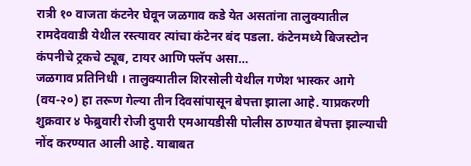रात्री १० वाजता कंटनेर घेवून जळगाव कडे येत असतांना तालुक्यातील रामदेववाडी येथील रस्त्यावर त्यांचा कंटेनर बंद पडला. कंटेनमध्ये बिजस्टोन कंपनीचे ट्रकचे ट्यूब, टायर आणि फ्लॅप असा…
जळगाव प्रतिनिधी । तालुक्यातील शिरसोली येथील गणेश भास्कर आगे (वय-२०) हा तरूण गेल्या तीन दिवसांपासून बेपत्ता झाला आहे. याप्रकरणी शुक्रवार ४ फेब्रुवारी रोजी दुपारी एमआयडीसी पोलीस ठाण्यात बेपत्ता झाल्याची नोंद करण्यात आली आहे. याबाबत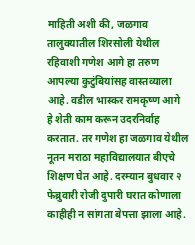माहिती अशी की, जळगाव तालुक्यातील शिरसोली येथील रहिवाशी गणेश आगे हा तरुण आपल्या कुटुंबियांसह वास्तव्याला आहे. वडील भास्कर रामकृष्ण आगे हे शेती काम करून उदरनिर्वाह करतात. तर गणेश हा जळगाव येथील नूतन मराठा महाविद्यालयात बीएचे शिक्षण घेत आहे. दरम्यान बुधवार २ फेब्रुवारी रोजी दुपारी घरात कोणाला काहीही न सांगता बेपत्ता झाला आहे.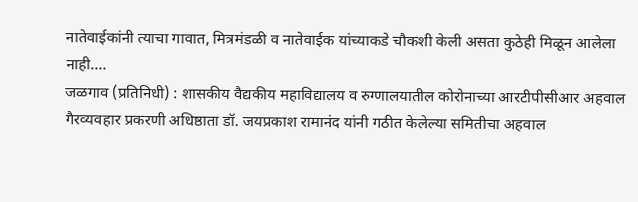नातेवाईकांनी त्याचा गावात, मित्रमंडळी व नातेवाईक यांच्याकडे चौकशी केली असता कुठेही मिळून आलेला नाही.…
जळगाव (प्रतिनिधी) : शासकीय वैद्यकीय महाविद्यालय व रुग्णालयातील कोरोनाच्या आरटीपीसीआर अहवाल गैरव्यवहार प्रकरणी अधिष्ठाता डॉ. जयप्रकाश रामानंद यांनी गठीत केलेल्या समितीचा अहवाल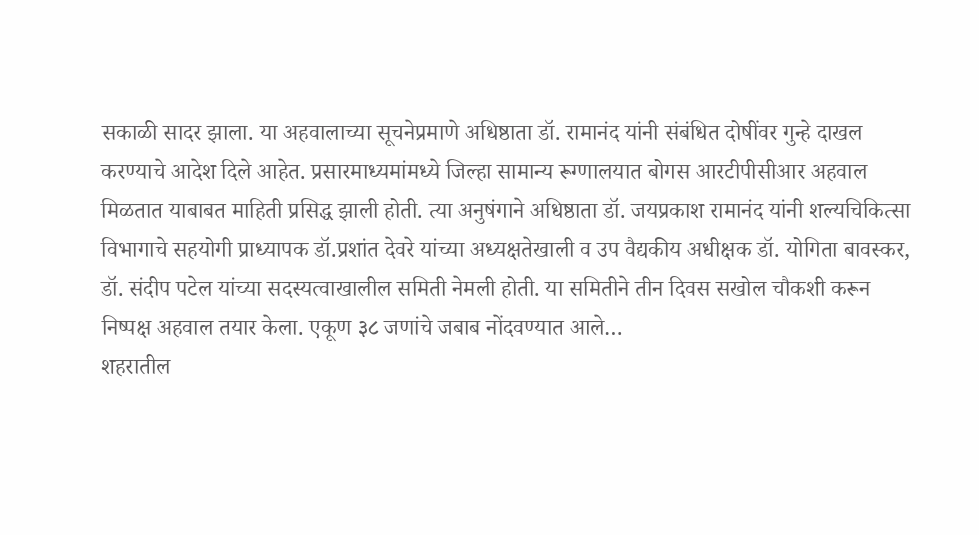सकाळी सादर झाला. या अहवालाच्या सूचनेप्रमाणे अधिष्ठाता डॉ. रामानंद यांनी संबंधित दोषींवर गुन्हे दाखल करण्याचे आदेश दिले आहेत. प्रसारमाध्यमांमध्ये जिल्हा सामान्य रूग्णालयात बोगस आरटीपीसीआर अहवाल मिळतात याबाबत माहिती प्रसिद्ध झाली होती. त्या अनुषंगाने अधिष्ठाता डॉ. जयप्रकाश रामानंद यांनी शल्यचिकित्सा विभागाचे सहयोगी प्राध्यापक डॉ.प्रशांत देवरे यांच्या अध्यक्षतेखाली व उप वैद्यकीय अधीक्षक डॉ. योगिता बावस्कर, डॉ. संदीप पटेल यांच्या सदस्यत्वाखालील समिती नेमली होती. या समितीने तीन दिवस सखोल चौकशी करून निष्पक्ष अहवाल तयार केला. एकूण ३८ जणांचे जबाब नोंदवण्यात आले…
शहरातील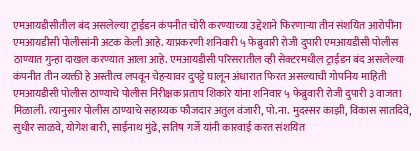एमआयडीसीतील बंद असलेल्या ट्राईडन कंपनीत चोरी करण्याच्या उद्देशाने फिरणाऱ्या तीन संशयित आरोपींना एमआयडीसी पोलीसांनी अटक केली आहे. याप्रकरणी शनिवारी ५ फेब्रुवारी रोजी दुपारी एमआयडीसी पोलीस ठाण्यात गुन्हा दाखल करण्यात आला आहे. एमआयडीसी परिसरातील व्ही सेक्टरमधील ट्राईडन बंद असलेल्या कंपनीत तीन व्यक्ती हे अस्तीत्व लपवून चेहऱ्यावर दुपट्टे घालून अंधारात फिरत असल्याची गोपनिय माहिती एमआयडीसी पोलीस ठाण्याचे पोलीस निरीक्षक प्रताप शिकारे यांना शनिवार ५ फेब्रुवारी रोजी दुपारी ३ वाजता मिळाली. त्यानुसार पोलीस ठाण्याचे सहाय्यक फौजदार अतुल वंजारी, पो.ना. मुदस्सर काझी, विकास सातदिवे, सुधीर साळवे, योगेश बारी, साईनाथ मुंढे, सतिष गर्जे यांनी कारवाई करत संशयित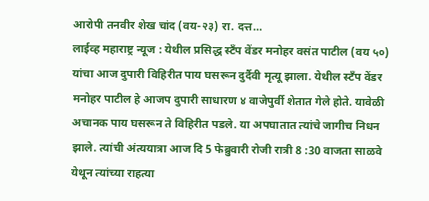आरोपी तनवीर शेख चांद (वय-२३) रा. दत्त…
लाईव्ह महाराष्ट्र न्यूज : येथील प्रसिद्ध स्टँप वेंडर मनोहर वसंत पाटील (वय ५०) यांचा आज दुपारी विहिरीत पाय घसरून दुर्दैवी मृत्यू झाला. येथील स्टँप वेंडर मनोहर पाटील हे आजप दुपारी साधारण ४ वाजेपुर्वी शेतात गेले होते. यावेळी अचानक पाय घसरून ते विहिरीत पडले. या अपघातात त्यांचे जागीच निधन झाले. त्यांची अंत्ययात्रा आज दि 5 फेब्रुवारी रोजी रात्री 8 :30 वाजता साळवे येथून त्यांच्या राहत्या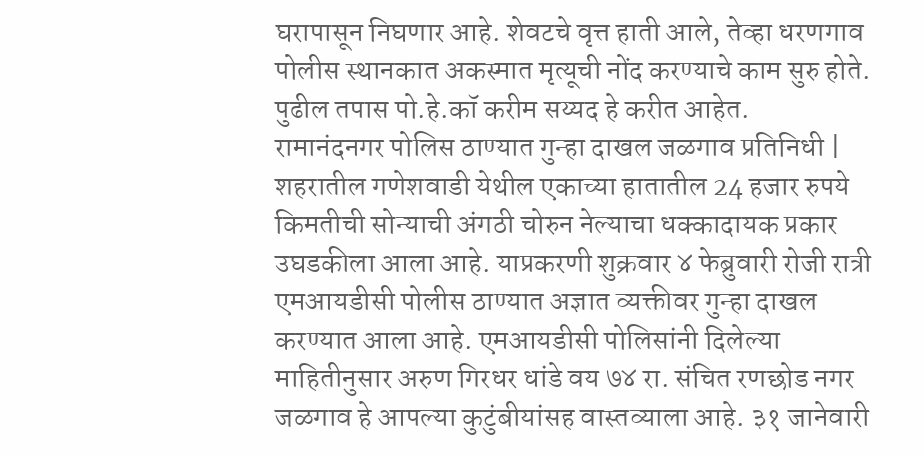घरापासून निघणार आहे. शेवटचे वृत्त हाती आले, तेव्हा धरणगाव पोलीस स्थानकात अकस्मात मृत्यूची नोंद करण्याचे काम सुरु होते. पुढील तपास पो.हे.कॉ करीम सय्यद हे करीत आहेत.
रामानंदनगर पोलिस ठाण्यात गुन्हा दाखल जळगाव प्रतिनिधी | शहरातील गणेशवाडी येथील एकाच्या हातातील 24 हजार रुपये किमतीची सोन्याची अंगठी चोरुन नेल्याचा धक्कादायक प्रकार उघडकीला आला आहे. याप्रकरणी शुक्रवार ४ फेब्रुवारी रोजी रात्री एमआयडीसी पोलीस ठाण्यात अज्ञात व्यक्तीवर गुन्हा दाखल करण्यात आला आहे. एमआयडीसी पोलिसांनी दिलेल्या माहितीनुसार अरुण गिरधर धांडे वय ७४ रा. संचित रणछोड नगर जळगाव हे आपल्या कुटुंबीयांसह वास्तव्याला आहे. ३१ जानेवारी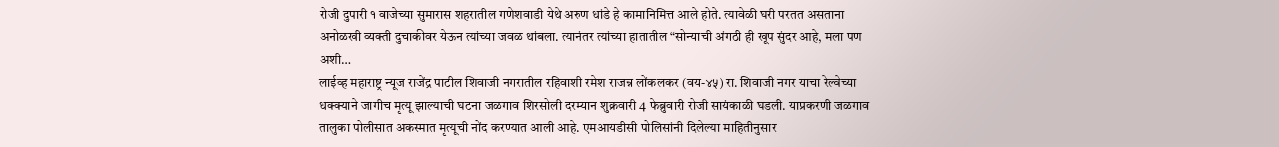रोजी दुपारी १ वाजेच्या सुमारास शहरातील गणेशवाडी येथे अरुण धांडे हे कामानिमित्त आले होते. त्यावेळी घरी परतत असताना अनोळखी व्यक्ती दुचाकीवर येऊन त्यांच्या जवळ थांबला. त्यानंतर त्यांच्या हातातील “सोन्याची अंगठी ही खूप सुंदर आहे, मला पण अशी…
लाईव्ह महाराष्ट्र न्यूज राजेंद्र पाटील शिवाजी नगरातील रहिवाशी रमेश राजन्न लोंकलकर (वय-४५) रा. शिवाजी नगर याचा रेल्वेच्या धक्क्याने जागीच मृत्यू झाल्याची घटना जळगाव शिरसोली दरम्यान शुक्रवारी 4 फेब्रुवारी रोजी सायंकाळी घडली. याप्रकरणी जळगाव तालुका पोलीसात अकस्मात मृत्यूची नोंद करण्यात आली आहे. एमआयडीसी पोलिसांनी दिलेल्या माहितीनुसार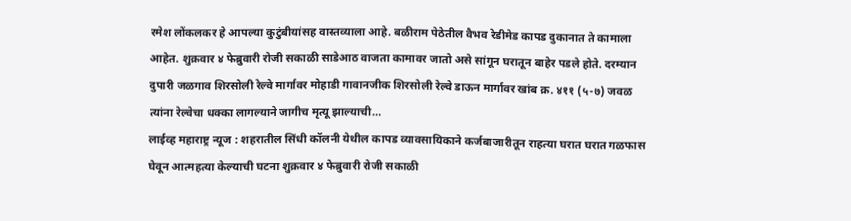रमेश लोंकलकर हे आपल्या कुटुंबीयांसह वास्तव्याला आहे. बळीराम पेठेतील वैभव रेडीमेड कापड दुकानात ते कामाला आहेत. शुक्रवार ४ फेब्रुवारी रोजी सकाळी साडेआठ वाजता कामावर जातो असे सांगून घरातून बाहेर पडले होते. दरम्यान दुपारी जळगाव शिरसोली रेल्वे मार्गावर मोहाडी गावानजीक शिरसोली रेल्वे डाऊन मार्गावर खांब क्र. ४११ (५-७) जवळ त्यांना रेल्वेचा धक्का लागल्याने जागीच मृत्यू झाल्याची…
लाईव्ह महाराष्ट्र न्यूज : शहरातील सिंधी कॉलनी येथील कापड व्यावसायिकाने कर्जबाजारीतून राहत्या घरात घरात गळफास घेवून आत्महत्या केल्याची घटना शुक्रवार ४ फेब्रुवारी रोजी सकाळी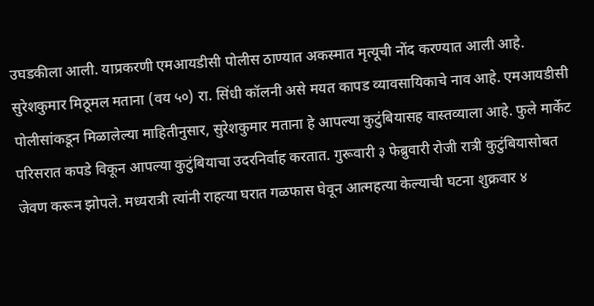उघडकीला आली. याप्रकरणी एमआयडीसी पोलीस ठाण्यात अकस्मात मृत्यूची नोंद करण्यात आली आहे. सुरेशकुमार मिठूमल मताना (वय ५०) रा. सिंधी कॉलनी असे मयत कापड व्यावसायिकाचे नाव आहे. एमआयडीसी पोलीसांकडून मिळालेल्या माहितीनुसार, सुरेशकुमार मताना हे आपल्या कुटुंबियासह वास्तव्याला आहे. फुले मार्केट परिसरात कपडे विकून आपल्या कुटुंबियाचा उदरनिर्वाह करतात. गुरूवारी ३ फेब्रुवारी रोजी रात्री कुटुंबियासोबत जेवण करून झोपले. मध्यरात्री त्यांनी राहत्या घरात गळफास घेवून आत्महत्या केल्याची घटना शुक्रवार ४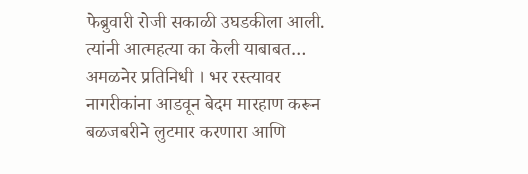फेब्रुवारी रोजी सकाळी उघडकीला आली. त्यांनी आत्महत्या का केली याबाबत…
अमळनेर प्रतिनिधी । भर रस्त्यावर नागरीकांना आडवून बेदम मारहाण करून बळजबरीने लुटमार करणारा आणि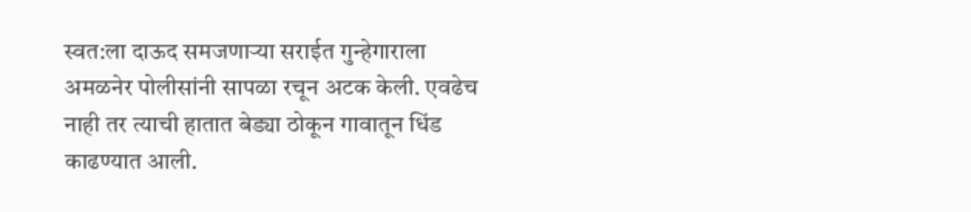स्वत:ला दाऊद समजणाऱ्या सराईत गुन्हेगाराला अमळनेर पोलीसांनी सापळा रचून अटक केली. एवढेच नाही तर त्याची हातात बेड्या ठोकून गावातून धिंड काढण्यात आली.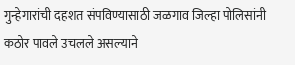गुन्हेगारांची दहशत संपविण्यासाठी जळगाव जिल्हा पोलिसांनी कठोर पावले उचलले असल्याने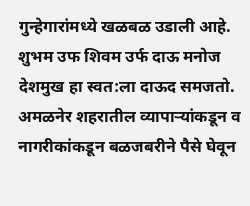गुन्हेगारांमध्ये खळबळ उडाली आहे. शुभम उफ शिवम उर्फ दाऊ मनोज देशमुख हा स्वत:ला दाऊद समजतो. अमळनेर शहरातील व्यापाऱ्यांकडून व नागरीकांकडून बळजबरीने पैसे घेवून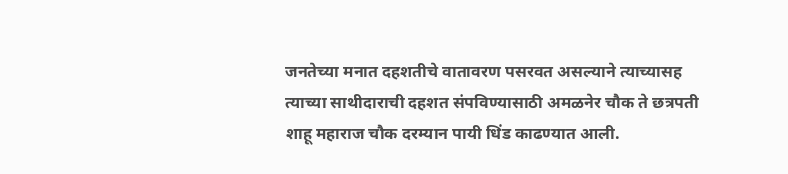जनतेच्या मनात दहशतीचे वातावरण पसरवत असल्याने त्याच्यासह त्याच्या साथीदाराची दहशत संपविण्यासाठी अमळनेर चौक ते छत्रपती शाहू महाराज चौक दरम्यान पायी धिंड काढण्यात आली.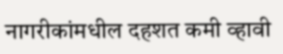नागरीकांमधील दहशत कमी व्हावी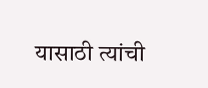यासाठी त्यांची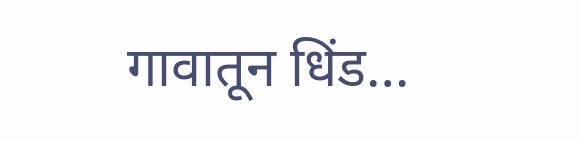गावातून धिंड…